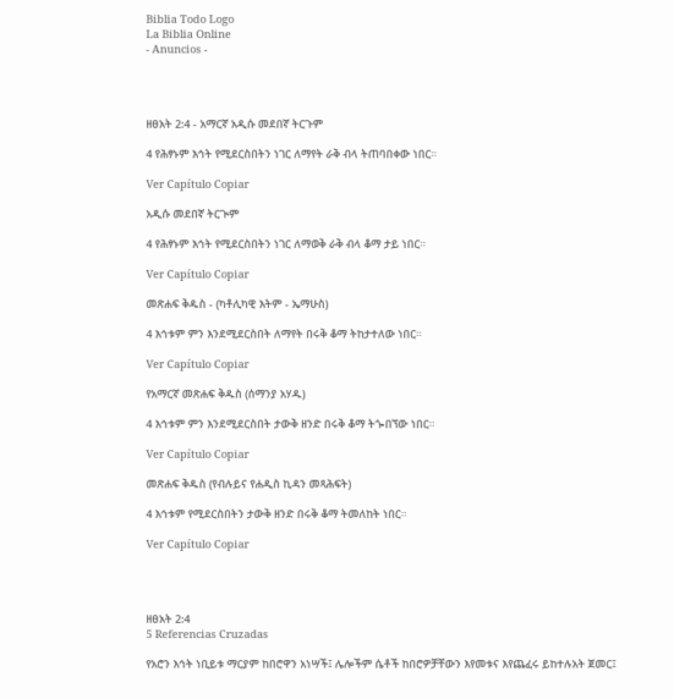Biblia Todo Logo
La Biblia Online
- Anuncios -




ዘፀአት 2:4 - አማርኛ አዲሱ መደበኛ ትርጉም

4 የሕፃኑም እኅት የሚደርስበትን ነገር ለማየት ራቅ ብላ ትጠባበቀው ነበር።

Ver Capítulo Copiar

አዲሱ መደበኛ ትርጒም

4 የሕፃኑም እኅት የሚደርስበትን ነገር ለማወቅ ራቅ ብላ ቆማ ታይ ነበር።

Ver Capítulo Copiar

መጽሐፍ ቅዱስ - (ካቶሊካዊ እትም - ኤማሁስ)

4 እኅቱም ምን እንደሚደርስበት ለማየት በሩቅ ቆማ ትከታተለው ነበር።

Ver Capítulo Copiar

የአማርኛ መጽሐፍ ቅዱስ (ሰማንያ አሃዱ)

4 እኅቱም ምን እንደሚደርስበት ታውቅ ዘንድ በሩቅ ቆማ ትጐበኘው ነበር።

Ver Capítulo Copiar

መጽሐፍ ቅዱስ (የብሉይና የሐዲስ ኪዳን መጻሕፍት)

4 እኅቱም የሚደርስበትን ታውቅ ዘንድ በሩቅ ቆማ ትመለከት ነበር።

Ver Capítulo Copiar




ዘፀአት 2:4
5 Referencias Cruzadas

የአሮን እኅት ነቢይቱ ማርያም ከበሮዋን አነሣች፤ ሌሎችም ሴቶች ከበሮዎቻቸውን እየመቱና እየጨፈሩ ይከተሉአት ጀመር፤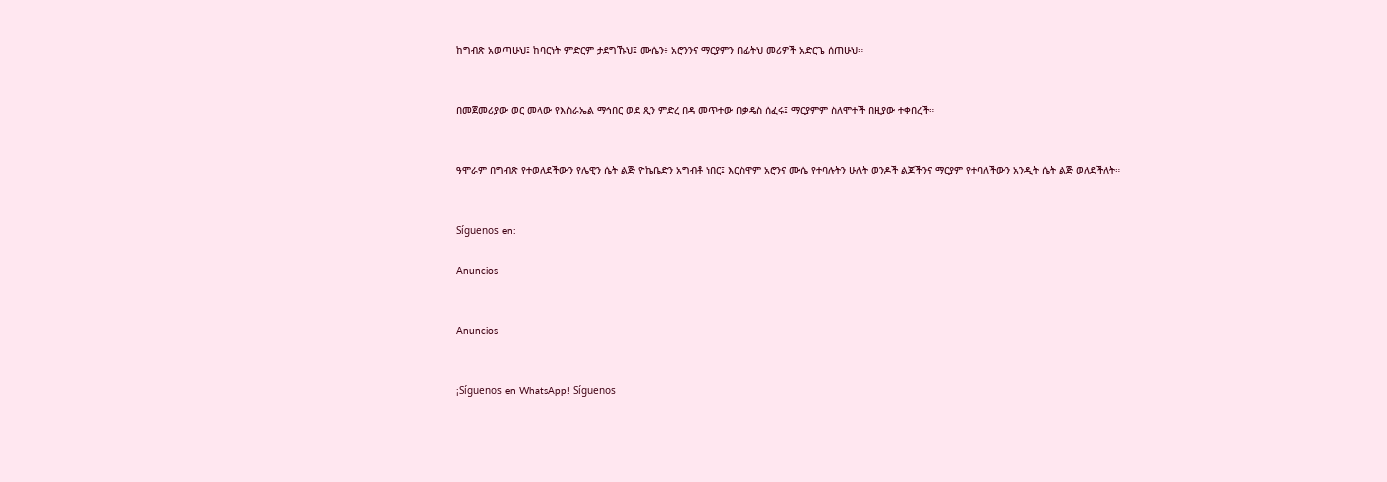ከግብጽ አወጣሁህ፤ ከባርነት ምድርም ታደግኹህ፤ ሙሴን፥ አሮንንና ማርያምን በፊትህ መሪዎች አድርጌ ሰጠሁህ።


በመጀመሪያው ወር መላው የእስራኤል ማኅበር ወደ ጺን ምድረ በዳ መጥተው በቃዴስ ሰፈሩ፤ ማርያምም ስለሞተች በዚያው ተቀበረች።


ዓሞራም በግብጽ የተወለደችውን የሌዊን ሴት ልጅ ዮኬቤድን አግብቶ ነበር፤ እርስዋም አሮንና ሙሴ የተባሉትን ሁለት ወንዶች ልጆችንና ማርያም የተባለችውን አንዲት ሴት ልጅ ወለደችለት።


Síguenos en:

Anuncios


Anuncios


¡Síguenos en WhatsApp! Síguenos